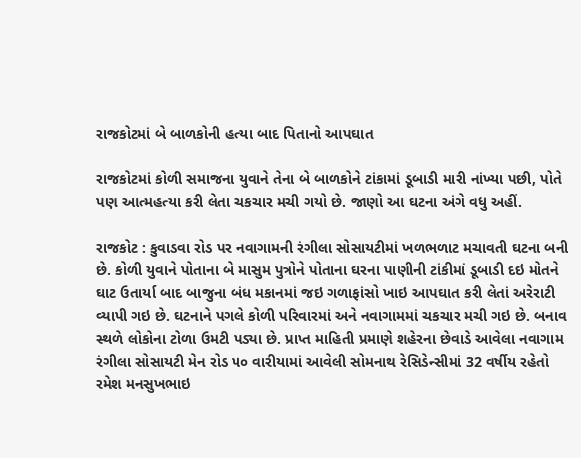રાજકોટમાં બે બાળકોની હત્યા બાદ પિતાનો આપઘાત

રાજકોટમાં કોળી સમાજના યુવાને તેના બે બાળકોને ટાંકામાં ડૂબાડી મારી નાંખ્યા પછી, પોતે પણ આત્મહત્યા કરી લેતા ચકચાર મચી ગયો છે. જાણો આ ઘટના અંગે વધુ અહીં.

રાજકોટ : કુવાડવા રોડ પર નવાગામની રંગીલા સોસાયટીમાં ખળભળાટ મચાવતી ઘટના બની છે. કોળી યુવાને પોતાના બે માસુમ પુત્રોને પોતાના ઘરના પાણીની ટાંકીમાં ડૂબાડી દઇ મોતને ઘાટ ઉતાર્યા બાદ બાજુના બંધ મકાનમાં જઇ ગળાફાંસો ખાઇ આપઘાત કરી લેતાં અરેરાટી વ્યાપી ગઇ છે. ઘટનાને પગલે કોળી પરિવારમાં અને નવાગામમાં ચકચાર મચી ગઇ છે. બનાવ સ્થળે લોકોના ટોળા ઉમટી પડ્યા છે. પ્રાપ્ત માહિતી પ્રમાણે શહેરના છેવાડે આવેલા નવાગામ રંગીલા સોસાયટી મેન રોડ ૫૦ વારીયામાં આવેલી સોમનાથ રેસિડેન્સીમાં 32 વર્ષીય રહેતો રમેશ મનસુખભાઇ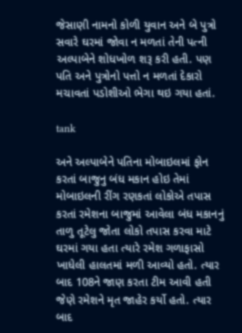જેસાણી નામનો કોળી યુવાન અને બે પુત્રો સવારે ઘરમાં જોવા ન મળતાં તેની પત્ની અલ્પાબેને શોધખોળ શરૂ કરી હતી. પણ પતિ અને પુત્રોનો પત્તો ન મળતાં દેકારો મચાવતાં પડોશીઓ ભેગા થઇ ગયા હતાં.

tank

અને અલ્પાબેને પતિના મોબાઇલમાં ફોન કરતાં બાજુનુ બંધ મકાન હોઇ તેમાં મોબાઇલની રીંગ રણકતાં લોકોએ તપાસ કરતાં રમેશના બાજુમાં આવેલા બંધ મકાનનું તાળુ તૂટેલુ જોતા લોકો તપાસ કરવા માટે ઘરમાં ગયા હતા ત્યારે રમેશ ગળાફાસો ખાધેલી હાલતમાં મળી આવ્યો હતો. ત્યાર બાદ 108ને જાણ કરતા ટીમ આવી હતી જેણે રમેશને મૃત જાહેર કર્યો હતો. ત્યાર બાદ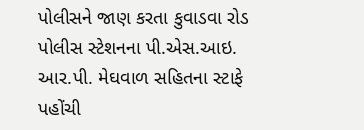પોલીસને જાણ કરતા કુવાડવા રોડ પોલીસ સ્ટેશનના પી.એસ.આઇ. આર.પી. મેઘવાળ સહિતના સ્ટાફે પહોંચી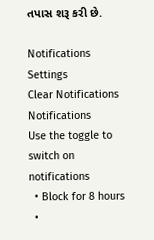તપાસ શરૂ કરી છે.

Notifications
Settings
Clear Notifications
Notifications
Use the toggle to switch on notifications
  • Block for 8 hours
  •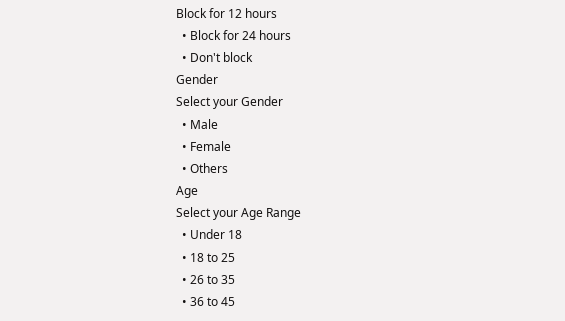Block for 12 hours
  • Block for 24 hours
  • Don't block
Gender
Select your Gender
  • Male
  • Female
  • Others
Age
Select your Age Range
  • Under 18
  • 18 to 25
  • 26 to 35
  • 36 to 45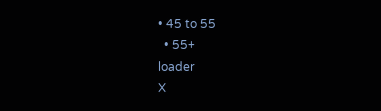• 45 to 55
  • 55+
loader
X